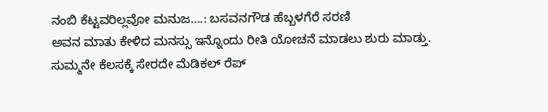ನಂಬಿ ಕೆಟ್ಟವರಿಲ್ಲವೋ ಮನುಜ….: ಬಸವನಗೌಡ ಹೆಬ್ಬಳಗೆರೆ ಸರಣಿ
ಅವನ ಮಾತು ಕೇಳಿದ ಮನಸ್ಸು ಇನ್ನೊಂದು ರೀತಿ ಯೋಚನೆ ಮಾಡಲು ಶುರು ಮಾಡ್ತು. ಸುಮ್ಮನೇ ಕೆಲಸಕ್ಕೆ ಸೇರದೇ ಮೆಡಿಕಲ್ ರೆಪ್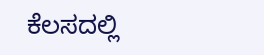ಕೆಲಸದಲ್ಲಿ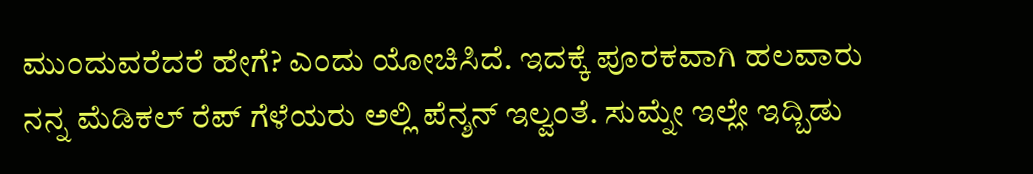ಮುಂದುವರೆದರೆ ಹೇಗೆ? ಎಂದು ಯೋಚಿಸಿದೆ. ಇದಕ್ಕೆ ಪೂರಕವಾಗಿ ಹಲವಾರು ನನ್ನ ಮೆಡಿಕಲ್ ರೆಪ್ ಗೆಳೆಯರು ಅಲ್ಲಿ ಪೆನ್ಶನ್ ಇಲ್ವಂತೆ. ಸುಮ್ನೇ ಇಲ್ಲೇ ಇದ್ಬಿಡು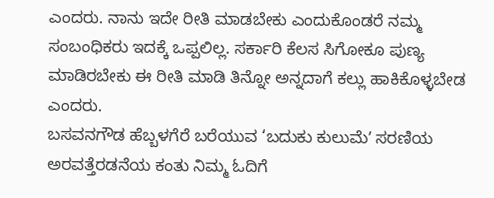ಎಂದರು. ನಾನು ಇದೇ ರೀತಿ ಮಾಡಬೇಕು ಎಂದುಕೊಂಡರೆ ನಮ್ಮ ಸಂಬಂಧಿಕರು ಇದಕ್ಕೆ ಒಪ್ಪಲಿಲ್ಲ. ಸರ್ಕಾರಿ ಕೆಲಸ ಸಿಗೋಕೂ ಪುಣ್ಯ ಮಾಡಿರಬೇಕು ಈ ರೀತಿ ಮಾಡಿ ತಿನ್ನೋ ಅನ್ನದಾಗೆ ಕಲ್ಲು ಹಾಕಿಕೊಳ್ಳಬೇಡ ಎಂದರು.
ಬಸವನಗೌಡ ಹೆಬ್ಬಳಗೆರೆ ಬರೆಯುವ ‘ಬದುಕು ಕುಲುಮೆʼ ಸರಣಿಯ ಅರವತ್ತೆರಡನೆಯ ಕಂತು ನಿಮ್ಮ ಓದಿಗೆ